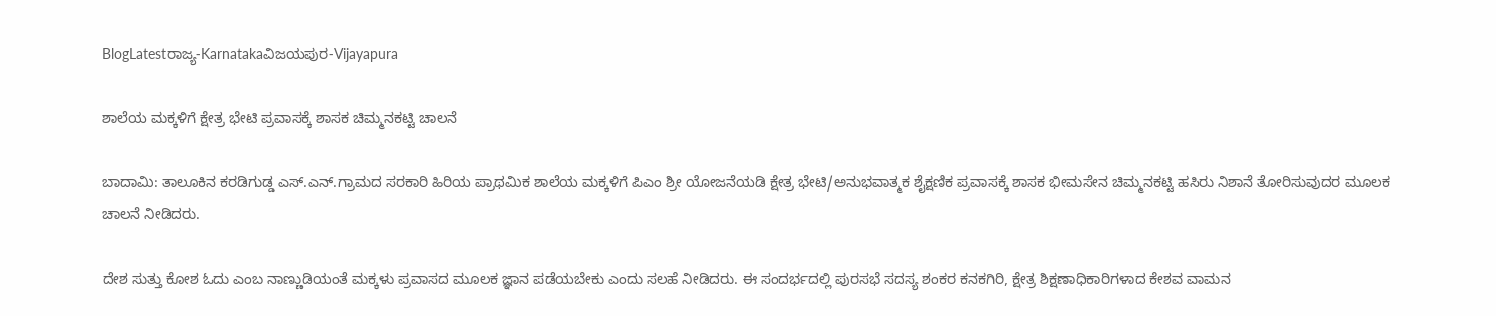BlogLatestರಾಜ್ಯ-Karnatakaವಿಜಯಪುರ-Vijayapura

ಶಾಲೆಯ ಮಕ್ಕಳಿಗೆ ಕ್ಷೇತ್ರ ಭೇಟಿ ಪ್ರವಾಸಕ್ಕೆ ಶಾಸಕ ಚಿಮ್ಮನಕಟ್ಟಿ ಚಾಲನೆ

ಬಾದಾಮಿ: ತಾಲೂಕಿನ ಕರಡಿಗುಡ್ಡ ಎಸ್.ಎನ್.ಗ್ರಾಮದ ಸರಕಾರಿ ಹಿರಿಯ ಪ್ರಾಥಮಿಕ ಶಾಲೆಯ ಮಕ್ಕಳಿಗೆ ಪಿಎಂ ಶ್ರೀ ಯೋಜನೆಯಡಿ ಕ್ಷೇತ್ರ ಭೇಟಿ/ಅನುಭವಾತ್ಮಕ ಶೈಕ್ಷಣಿಕ ಪ್ರವಾಸಕ್ಕೆ ಶಾಸಕ ಭೀಮಸೇನ ಚಿಮ್ಮನಕಟ್ಟಿ ಹಸಿರು‌ ನಿಶಾನೆ ತೋರಿಸುವುದರ ಮೂಲಕ ಚಾಲನೆ ನೀಡಿದರು.

ದೇಶ ಸುತ್ತು ಕೋಶ ಓದು ಎಂಬ ನಾಣ್ಣುಡಿಯಂತೆ ಮಕ್ಕಳು ಪ್ರವಾಸದ ಮೂಲಕ ಜ್ಞಾನ ಪಡೆಯಬೇಕು ಎಂದು ಸಲಹೆ ನೀಡಿದರು. ಈ ಸಂದರ್ಭದಲ್ಲಿ ಪುರಸಭೆ ಸದಸ್ಯ ಶಂಕರ ಕನಕಗಿರಿ, ಕ್ಷೇತ್ರ ಶಿಕ್ಷಣಾಧಿಕಾರಿಗಳಾದ ಕೇಶವ ವಾಮನ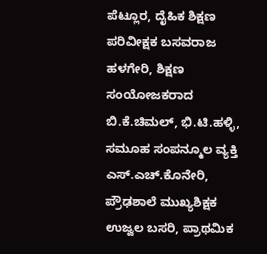ಪೆಟ್ಲೂರ, ದೈಹಿಕ ಶಿಕ್ಷಣ ಪರಿವೀಕ್ಷಕ ಬಸವರಾಜ ಹಳಗೇರಿ, ಶಿಕ್ಷಣ ಸಂಯೋಜಕರಾದ ಬಿ.ಕೆ.ಚಿಮಲ್, ಭಿ.ಟಿ.ಹಳ್ಳಿ, ಸಮೂಹ ಸಂಪನ್ಮೂಲ ವ್ಯಕ್ತಿ ಎಸ್.ಎಚ್.ಕೊನೇರಿ, ಪ್ರೌಢಶಾಲೆ ಮುಖ್ಯಶಿಕ್ಷಕ ಉಜ್ವಲ ಬಸರಿ, ಪ್ರಾಥಮಿಕ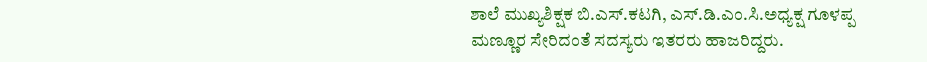ಶಾಲೆ ಮುಖ್ಯಶಿಕ್ಷಕ ಬಿ.ಎಸ್.ಕಟಗಿ, ಎಸ್.ಡಿ.ಎಂ.ಸಿ.ಅಧ್ಯಕ್ಷ ಗೂಳಪ್ಪ ಮಣ್ಣೂರ ಸೇರಿದಂತೆ ಸದಸ್ಯರು ಇತರರು ಹಾಜರಿದ್ದರು.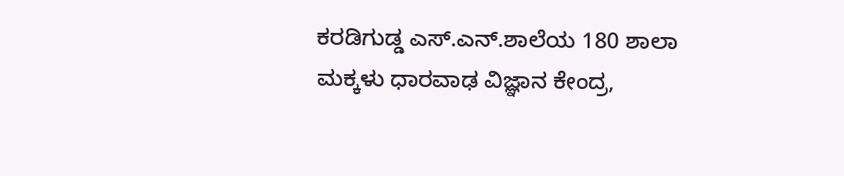ಕರಡಿಗುಡ್ಡ ಎಸ್.ಎನ್.ಶಾಲೆಯ 180 ಶಾಲಾ ಮಕ್ಕಳು ಧಾರವಾಢ ವಿಜ್ಞಾನ ಕೇಂದ್ರ,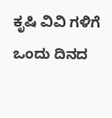ಕೃಷಿ ವಿವಿ ಗಳಿಗೆ ಒಂದು ದಿನದ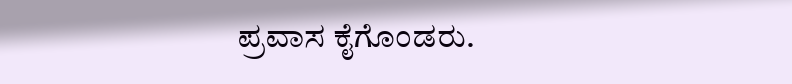ಪ್ರವಾಸ ಕೈಗೊಂಡರು.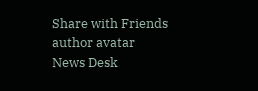Share with Friends
author avatar
News Desk